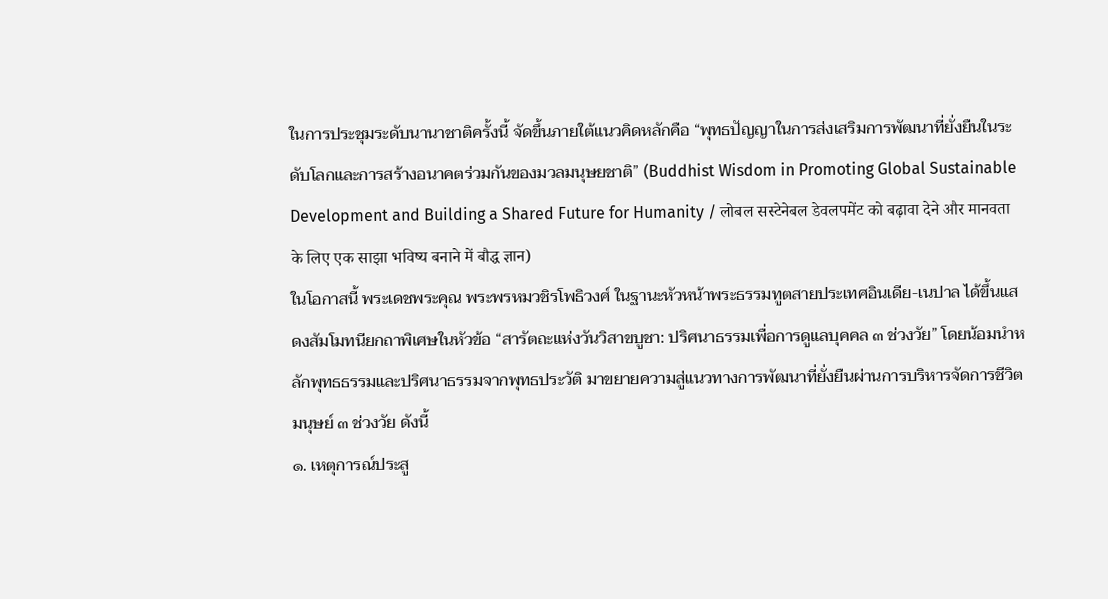ในการประชุมระดับนานาชาติครั้งนี้ จัดขึ้นภายใต้แนวคิดหลักคือ “พุทธปัญญาในการส่งเสริมการพัฒนาที่ยั่งยืนในระดับโลกและการสร้างอนาคตร่วมกันของมวลมนุษยชาติ” (Buddhist Wisdom in Promoting Global Sustainable Development and Building a Shared Future for Humanity / लोबल सस्टेनेबल डेवलपमेंट को बढ़ावा देने और मानवता के लिए एक साझा भविष्य बनाने में बौद्ध ज्ञान)
ในโอกาสนี้ พระเดชพระคุณ พระพรหมวชิรโพธิวงศ์ ในฐานะหัวหน้าพระธรรมทูตสายประเทศอินเดีย-เนปาล ได้ขึ้นแสดงสัมโมทนียกถาพิเศษในหัวข้อ “สารัตถะแห่งวันวิสาขบูชา: ปริศนาธรรมเพื่อการดูแลบุคคล ๓ ช่วงวัย” โดยน้อมนำหลักพุทธธรรมและปริศนาธรรมจากพุทธประวัติ มาขยายความสู่แนวทางการพัฒนาที่ยั่งยืนผ่านการบริหารจัดการชีวิตมนุษย์ ๓ ช่วงวัย ดังนี้
๑. เหตุการณ์ประสู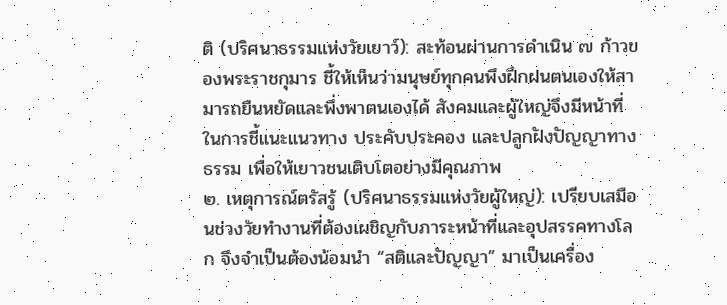ติ (ปริศนาธรรมแห่งวัยเยาว์): สะท้อนผ่านการดำเนิน ๗ ก้าวของพระราชกุมาร ชี้ให้เห็นว่ามนุษย์ทุกคนพึงฝึกฝนตนเองให้สามารถยืนหยัดและพึ่งพาตนเองได้ สังคมและผู้ใหญ่จึงมีหน้าที่ในการชี้แนะแนวทาง ประคับประคอง และปลูกฝังปัญญาทางธรรม เพื่อให้เยาวชนเติบโตอย่างมีคุณภาพ
๒. เหตุการณ์ตรัสรู้ (ปริศนาธรรมแห่งวัยผู้ใหญ่): เปรียบเสมือนช่วงวัยทำงานที่ต้องเผชิญกับภาระหน้าที่และอุปสรรคทางโลก จึงจำเป็นต้องน้อมนำ “สติและปัญญา” มาเป็นเครื่อง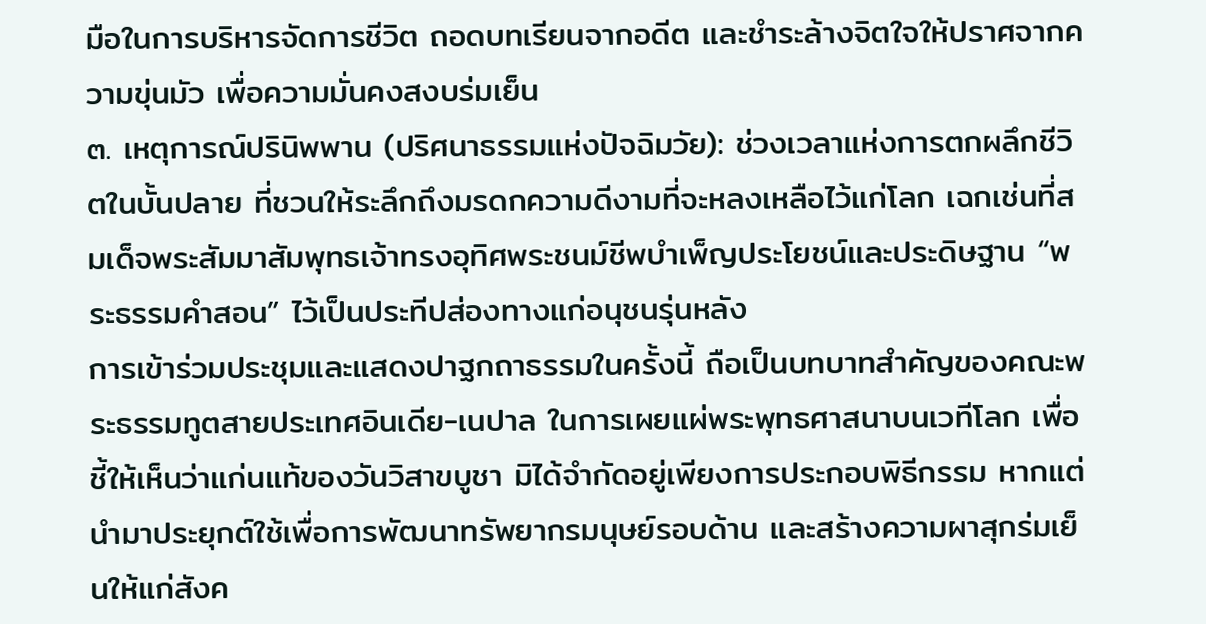มือในการบริหารจัดการชีวิต ถอดบทเรียนจากอดีต และชำระล้างจิตใจให้ปราศจากความขุ่นมัว เพื่อความมั่นคงสงบร่มเย็น
๓. เหตุการณ์ปรินิพพาน (ปริศนาธรรมแห่งปัจฉิมวัย): ช่วงเวลาแห่งการตกผลึกชีวิตในบั้นปลาย ที่ชวนให้ระลึกถึงมรดกความดีงามที่จะหลงเหลือไว้แก่โลก เฉกเช่นที่สมเด็จพระสัมมาสัมพุทธเจ้าทรงอุทิศพระชนม์ชีพบำเพ็ญประโยชน์และประดิษฐาน “พระธรรมคำสอน” ไว้เป็นประทีปส่องทางแก่อนุชนรุ่นหลัง
การเข้าร่วมประชุมและแสดงปาฐกถาธรรมในครั้งนี้ ถือเป็นบทบาทสำคัญของคณะพระธรรมทูตสายประเทศอินเดีย-เนปาล ในการเผยแผ่พระพุทธศาสนาบนเวทีโลก เพื่อชี้ให้เห็นว่าแก่นแท้ของวันวิสาขบูชา มิได้จำกัดอยู่เพียงการประกอบพิธีกรรม หากแต่นำมาประยุกต์ใช้เพื่อการพัฒนาทรัพยากรมนุษย์รอบด้าน และสร้างความผาสุกร่มเย็นให้แก่สังค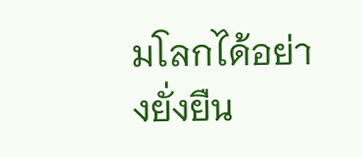มโลกได้อย่างยั่งยืน